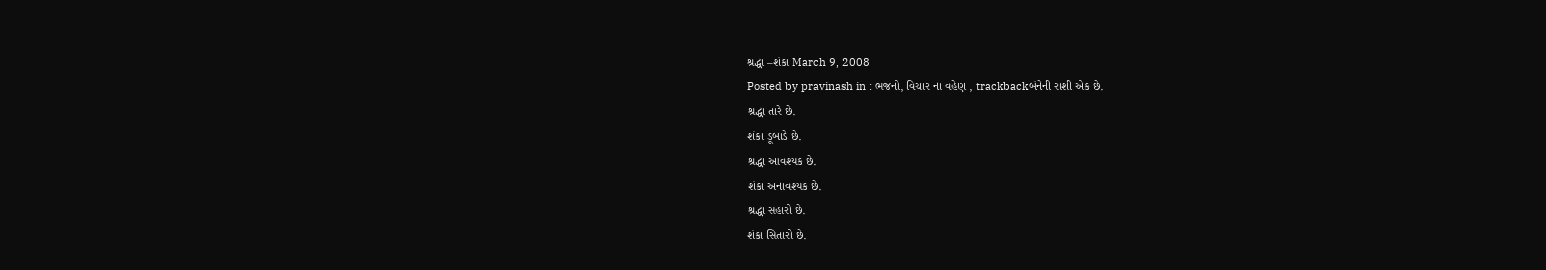શ્રદ્ધા –શંકા March 9, 2008
Posted by pravinash in : ભજનો, વિચાર ના વહેણ , trackbackબંનેની રાશી એક છે.
શ્રદ્ધા તારે છે.
શંકા ડૂબાડે છે.
શ્રદ્ધા આવશ્યક છે.
શંકા અનાવશ્યક છે.
શ્રદ્ધા સહારો છે.
શંકા સિતારો છે.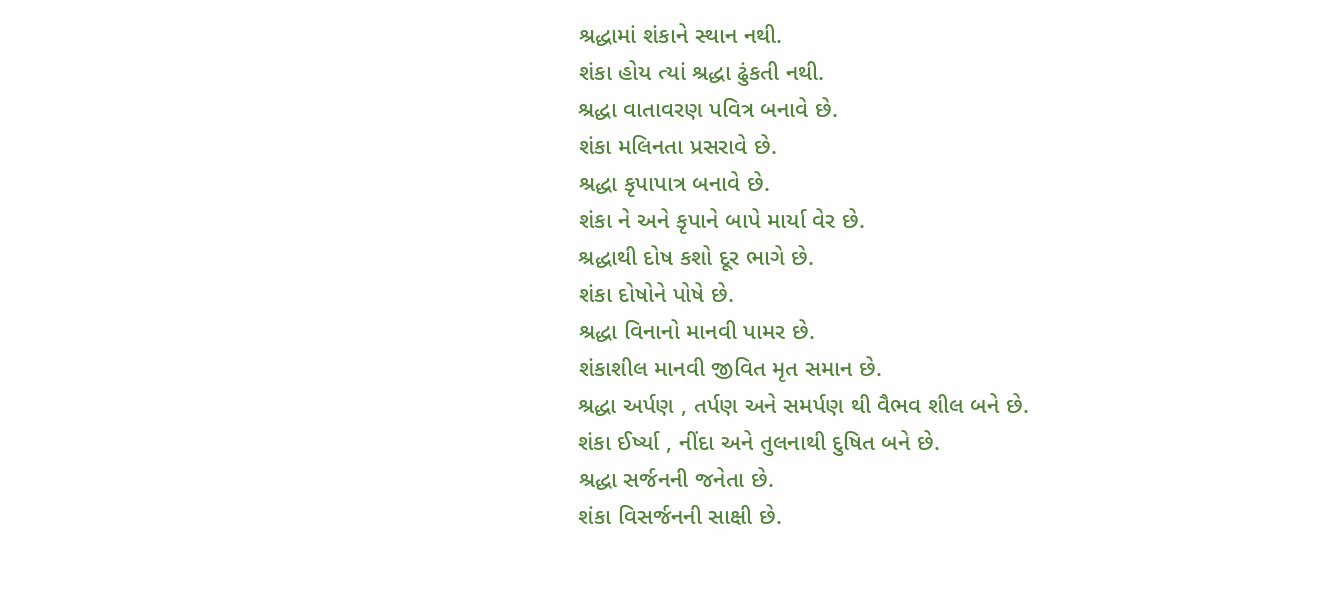શ્રદ્ધામાં શંકાને સ્થાન નથી.
શંકા હોય ત્યાં શ્રદ્ધા ઢુંકતી નથી.
શ્રદ્ધા વાતાવરણ પવિત્ર બનાવે છે.
શંકા મલિનતા પ્રસરાવે છે.
શ્રદ્ધા કૃપાપાત્ર બનાવે છે.
શંકા ને અને કૃપાને બાપે માર્યા વેર છે.
શ્રદ્ધાથી દોષ કશો દૂર ભાગે છે.
શંકા દોષોને પોષે છે.
શ્રદ્ધા વિનાનો માનવી પામર છે.
શંકાશીલ માનવી જીવિત મૃત સમાન છે.
શ્રદ્ધા અર્પણ , તર્પણ અને સમર્પણ થી વૈભવ શીલ બને છે.
શંકા ઈર્ષ્યા , નીંદા અને તુલનાથી દુષિત બને છે.
શ્રદ્ધા સર્જનની જનેતા છે.
શંકા વિસર્જનની સાક્ષી છે.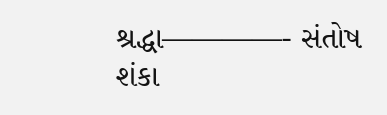શ્રદ્ધા————- સંતોષ
શંકા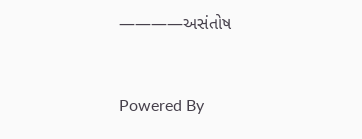————અસંતોષ


Powered By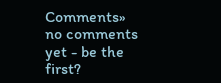Comments»
no comments yet - be the first?